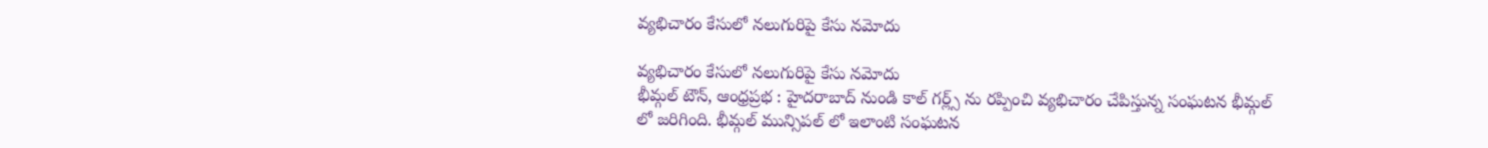వ్యభిచారం కేసులో నలుగురిపై కేసు నమోదు

వ్యభిచారం కేసులో నలుగురిపై కేసు నమోదు
భీమ్గల్ టౌన్, ఆంధ్రప్రభ : హైదరాబాద్ నుండి కాల్ గర్ల్స్ ను రప్పించి వ్యభిచారం చేపిస్తున్న సంఘటన భీమ్గల్ లో జరిగింది. భీమ్గల్ మున్సిపల్ లో ఇలాంటి సంఘటన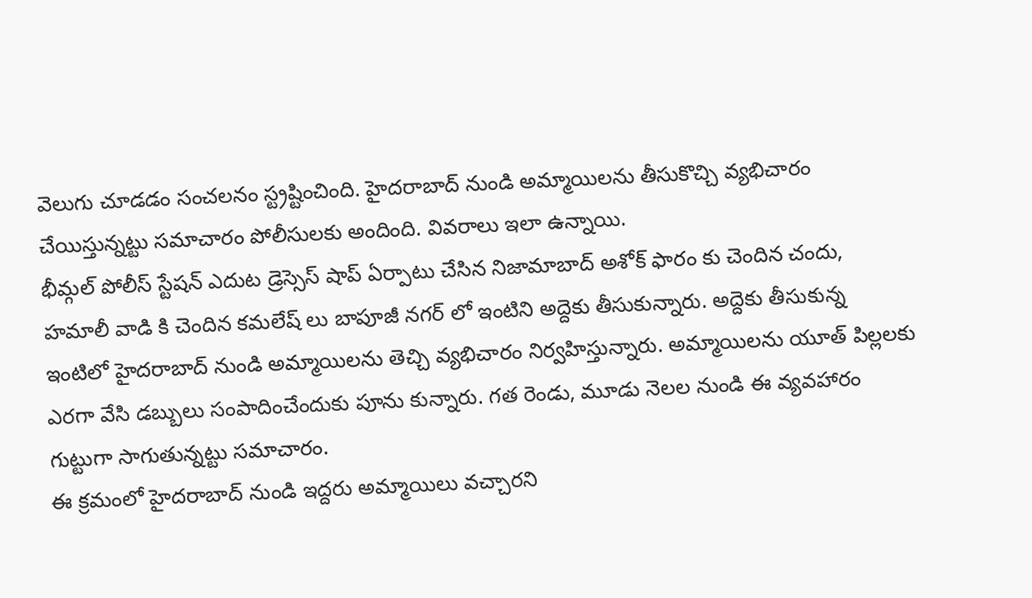వెలుగు చూడడం సంచలనం స్ట్రష్టించింది. హైదరాబాద్ నుండి అమ్మాయిలను తీసుకొచ్చి వ్యభిచారం చేయిస్తున్నట్టు సమాచారం పోలీసులకు అందింది. వివరాలు ఇలా ఉన్నాయి.
భీమ్గల్ పోలీస్ స్టేషన్ ఎదుట డ్రెస్సెస్ షాప్ ఏర్పాటు చేసిన నిజామాబాద్ అశోక్ ఫారం కు చెందిన చందు, హమాలీ వాడి కి చెందిన కమలేష్ లు బాపూజీ నగర్ లో ఇంటిని అద్దెకు తీసుకున్నారు. అద్దెకు తీసుకున్న ఇంటిలో హైదరాబాద్ నుండి అమ్మాయిలను తెచ్చి వ్యభిచారం నిర్వహిస్తున్నారు. అమ్మాయిలను యూత్ పిల్లలకు ఎరగా వేసి డబ్బులు సంపాదించేందుకు పూను కున్నారు. గత రెండు, మూడు నెలల నుండి ఈ వ్యవహారం గుట్టుగా సాగుతున్నట్టు సమాచారం.
ఈ క్రమంలో హైదరాబాద్ నుండి ఇద్దరు అమ్మాయిలు వచ్చారని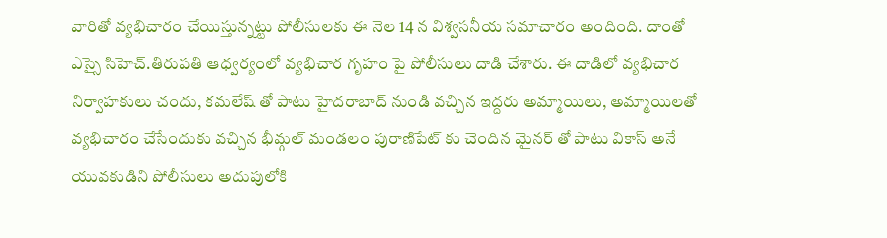వారితో వ్యభిచారం చేయిస్తున్నట్టు పోలీసులకు ఈ నెల 14 న విశ్వసనీయ సమాచారం అందింది. దాంతో ఎస్సై సిహెచ్.తిరుపతి ఆధ్వర్యంలో వ్యభిచార గృహం పై పోలీసులు దాడి చేశారు. ఈ దాడిలో వ్యభిచార నిర్వాహకులు చందు, కమలేష్ తో పాటు హైదరాబాద్ నుండి వచ్చిన ఇద్దరు అమ్మాయిలు, అమ్మాయిలతో వ్యభిచారం చేసేందుకు వచ్చిన భీమ్గల్ మండలం పురాణిపేట్ కు చెందిన మైనర్ తో పాటు వికాస్ అనే యువకుడిని పోలీసులు అదుపులోకి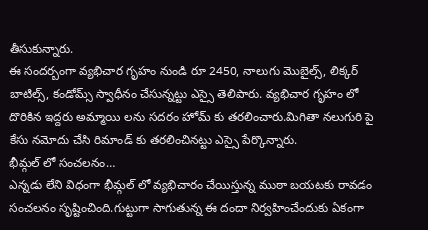తీసుకున్నారు.
ఈ సందర్బంగా వ్యభిచార గృహం నుండి రూ 2450, నాలుగు మొబైల్స్, లిక్కర్ బాటిల్స్, కండోమ్స్ స్వాధీనం చేసున్నట్టు ఎస్సై తెలిపారు. వ్యభిచార గృహం లో దొరికిన ఇద్దరు అమ్మాయి లను సదరం హోమ్ కు తరలించారు.మిగితా నలుగురి పై కేసు నమోదు చేసి రిమాండ్ కు తరలించినట్టు ఎస్సై పేర్కొన్నారు.
భీమ్గల్ లో సంచలనం…
ఎన్నడు లేని విధంగా భీమ్గల్ లో వ్యభిచారం చేయిస్తున్న ముఠా బయటకు రావడం సంచలనం సృష్టించింది.గుట్టుగా సాగుతున్న ఈ దందా నిర్వహించేందుకు ఏకంగా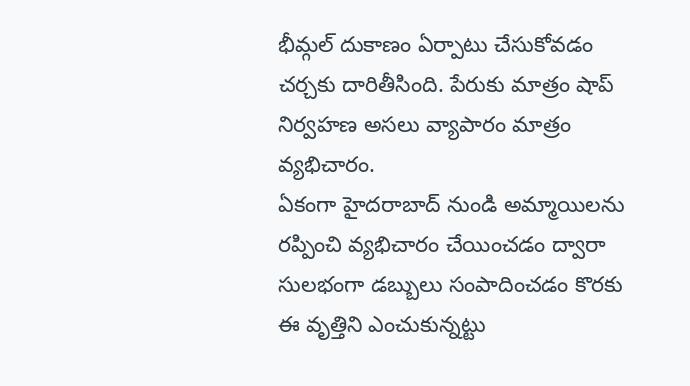భీమ్గల్ దుకాణం ఏర్పాటు చేసుకోవడం చర్చకు దారితీసింది. పేరుకు మాత్రం షాప్ నిర్వహణ అసలు వ్యాపారం మాత్రం వ్యభిచారం.
ఏకంగా హైదరాబాద్ నుండి అమ్మాయిలను రప్పించి వ్యభిచారం చేయించడం ద్వారా సులభంగా డబ్బులు సంపాదించడం కొరకు ఈ వృత్తిని ఎంచుకున్నట్టు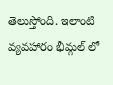తెలుస్తోంది. ఇలాంటి వ్యవహారం భీమ్గల్ లో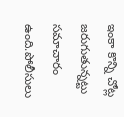ఇంకా కొన్ని చోట్ల జరుగుతున్నట్టు సమాచారం ఉంది.పోలీసులు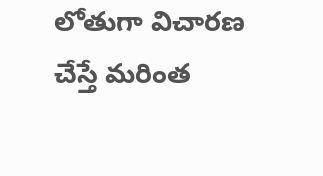లోతుగా విచారణ చేస్తే మరింత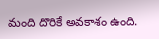మంది దొరికే అవకాశం ఉంది.